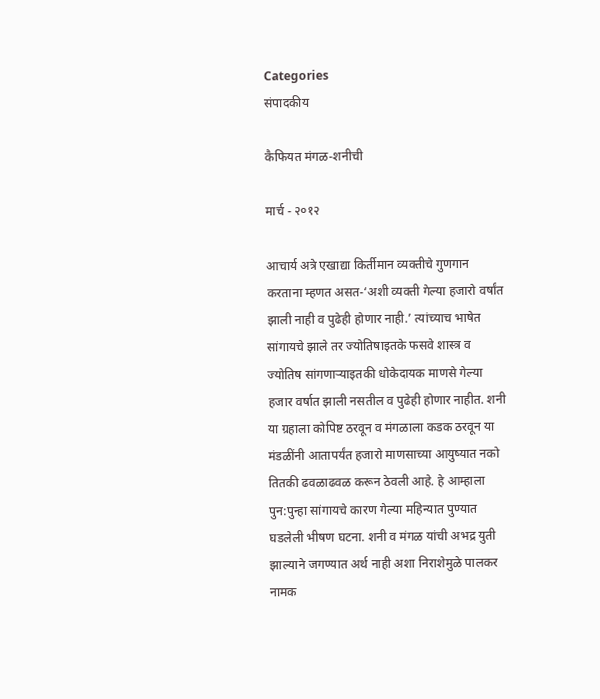Categories
संपादकीय

कैफियत मंगळ-शनीची

मार्च - २०१२

आचार्य अत्रे एखाद्या किर्तीमान व्यक्तीचे गुणगान करताना म्हणत असत-‘अशी व्यक्ती गेल्या हजारो वर्षांत झाली नाही व पुढेही होणार नाही.’ त्यांच्याच भाषेत सांगायचे झाले तर ज्योतिषाइतके फसवे शास्त्र व ज्योतिष सांगणार्‍याइतकी धोकेदायक माणसे गेल्या हजार वर्षात झाली नसतील व पुढेही होणार नाहीत. शनी या ग्रहाला कोपिष्ट ठरवून व मंगळाला कडक ठरवून या मंडळींनी आतापर्यंत हजारो माणसाच्या आयुष्यात नको तितकी ढवळाढवळ करून ठेवली आहे. हे आम्हाला पुन:पुन्हा सांगायचे कारण गेल्या महिन्यात पुण्यात घडलेली भीषण घटना. शनी व मंगळ यांची अभद्र युती झाल्याने जगण्यात अर्थ नाही अशा निराशेमुळे पालकर नामक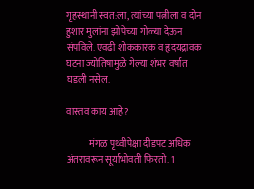गृहस्थानी स्वत:ला, त्यांच्या पत्नीला व दोन हुशार मुलांना झोपेच्या गोळ्या देऊन संपविले. एवढी शोककारक व हृदयद्रावक घटना ज्योतिषामुळे गेल्या शंभर वर्षात घडली नसेल.

वास्तव काय आहे?

            मंगळ पृथ्वीपेक्षा दीडपट अधिक अंतरावरून सूर्याभोवती फिरतो. 1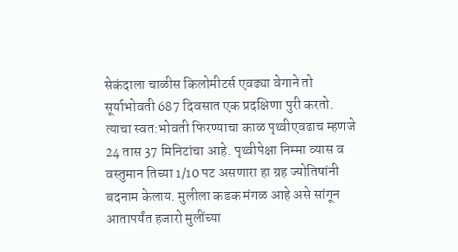सेकंदाला चाळीस किलोमीटर्स एवढ्या वेगाने तो सूर्याभोवती 687 दिवसात एक प्रदक्षिणा पुरी करतो. त्याचा स्वत:भोवती फिरण्याचा काळ पृथ्वीएवढाच म्हणजे 24 तास 37 मिनिटांचा आहे. पृथ्वीपेक्षा निम्मा व्यास व वस्तुमान तिच्या 1/10 पट असणारा हा ग्रह ज्योतिषांनी बदनाम केलाय. मुलीला कडक मंगळ आहे असे सांगून आतापर्यंत हजारो मुलींच्या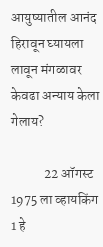आयुष्यातील आनंद हिरावून घ्यायला लावून मंगळावर केवढा अन्याय केला गेलाय?

            22 ऑगस्ट 1975 ला व्हायकिंग 1 हे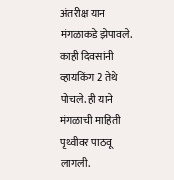अंतरीक्ष यान मंगळाकडे झेपावले. काही दिवसांनी व्हायकिंग 2 तेथे पोचले. ही याने मंगळाची माहिती पृथ्वीवर पाठवू लागली.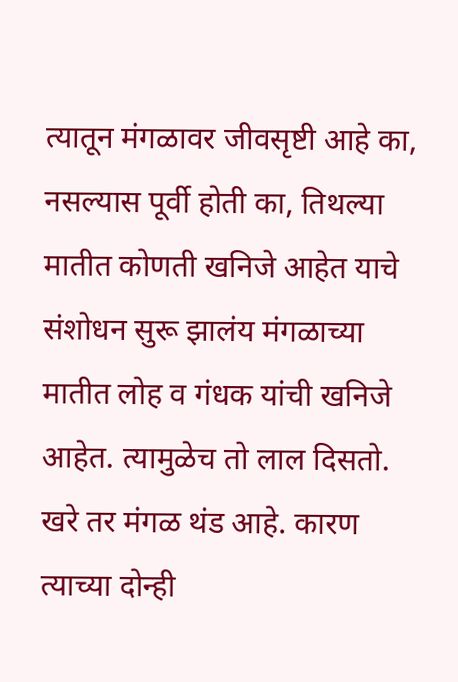त्यातून मंगळावर जीवसृष्टी आहे का, नसल्यास पूर्वी होती का, तिथल्या मातीत कोणती खनिजे आहेत याचे संशोधन सुरू झालंय मंगळाच्या मातीत लोह व गंधक यांची खनिजे आहेत. त्यामुळेच तो लाल दिसतो. खरे तर मंगळ थंड आहे. कारण त्याच्या दोन्ही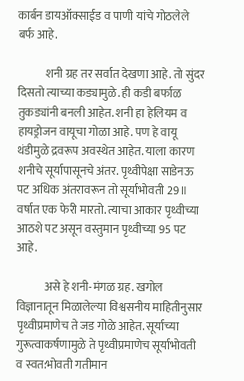कार्बन डायऑक्साईड व पाणी यांचे गोठलेले बर्फ आहे.

            शनी ग्रह तर सर्वात देखणा आहे. तो सुंदर दिसतो त्याच्या कड्यामुळे. ही कडी बर्फाळ तुकड्यांनी बनली आहेत. शनी हा हेलियम व हायड्रोजन वायूचा गोळा आहे. पण हे वायू थंडीमुळे द्रवरूप अवस्थेत आहेत. याला कारण शनीचे सूर्यापासूनचे अंतर. पृथ्वीपेक्षा साडेनऊ पट अधिक अंतरावरून तो सूर्याभोवती 29॥ वर्षात एक फेरी मारतो. त्याचा आकार पृथ्वीच्या आठशे पट असून वस्तुमान पृथ्वीच्या 95 पट आहे.

            असे हे शनी-मंगळ ग्रह. खगोल विज्ञानातून मिळालेल्या विश्वसनीय माहितीनुसार पृथ्वीप्रमाणेच ते जड गोळे आहेत. सूर्याच्या गुरूत्वाकर्षणामुळे ते पृथ्वीप्रमाणेच सूर्याभोवती व स्वत:भोवती गतीमान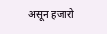असून हजारो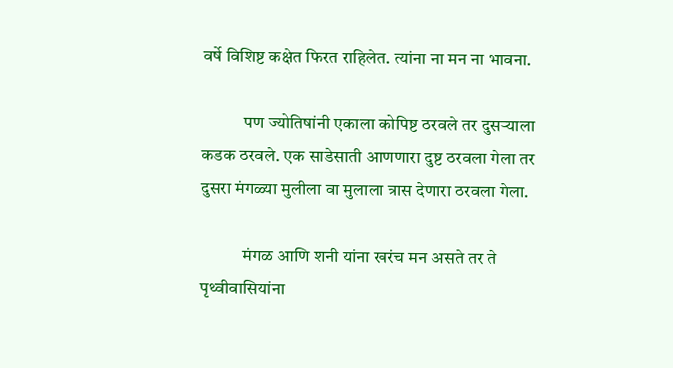वर्षे विशिष्ट कक्षेत फिरत राहिलेत. त्यांना ना मन ना भावना.

            पण ज्योतिषांनी एकाला कोपिष्ट ठरवले तर दुसर्‍याला कडक ठरवले. एक साडेसाती आणणारा दुष्ट ठरवला गेला तर दुसरा मंगळ्या मुलीला वा मुलाला त्रास देणारा ठरवला गेला.

            मंगळ आणि शनी यांना खरंच मन असते तर ते पृथ्वीवासियांना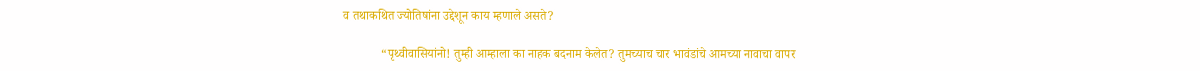व तथाकथित ज्योतिषांना उद्देशून काय म्हणाले असते?

            “पृथ्वीवासियांनो! तुम्ही आम्हाला का नाहक बदनाम केलेत? तुमच्याच चार भावंडांचे आमच्या नावाचा वापर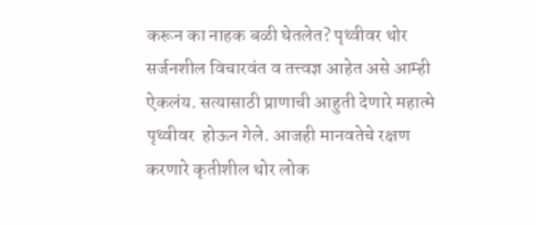करून का नाहक बळी घेतलेत? पृथ्वीवर थोर सर्जनशील विचारवंत व तत्त्वज्ञ आहेत असे आम्ही ऐकलंय. सत्यासाठी प्राणाची आहुती देणारे महात्मे पृथ्वीवर  होऊन गेले. आजही मानवतेचे रक्षण करणारे कृतीशील थोर लोक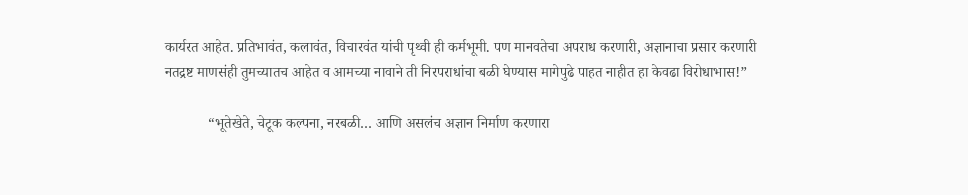कार्यरत आहेत. प्रतिभावंत, कलावंत, विचारवंत यांची पृथ्वी ही कर्मभूमी. पण मानवतेचा अपराध करणारी, अज्ञानाचा प्रसार करणारी नतद्रष्ट माणसंही तुमच्यातच आहेत व आमच्या नावाने ती निरपराधांचा बळी घेण्यास मागेपुढे पाहत नाहीत हा केवढा विरोधाभास!”

            “भूतेखेते, चेटूक कल्पना, नरबळी… आणि असलंच अज्ञान निर्माण करणारा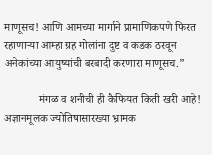माणूसच! आणि आमच्या मार्गाने प्रामाणिकपणे फिरत रहाणार्‍या आम्हा ग्रह गोलांना दुष्ट व कडक ठरवून अनेकांच्या आयुष्यांची बरबादी करणारा माणूसच.”

            मंगळ व शनीची ही कैफियत किती खरी आहे! अज्ञानमूलक ज्योतिषासारख्या भ्रामक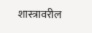शास्त्रावरील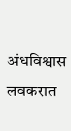अंधविश्वास लवकरात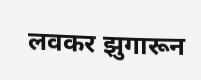लवकर झुगारून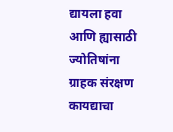द्यायला हवा आणि ह्यासाठी ज्योतिषांना ग्राहक संरक्षण कायद्याचा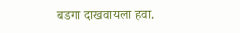बडगा दाखवायला हवा.